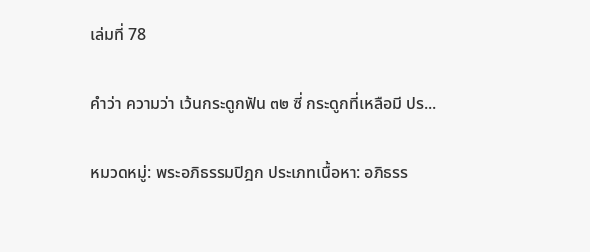เล่มที่ 78

คำว่า ความว่า เว้นกระดูกฟัน ๓๒ ซี่ กระดูกที่เหลือมี ปร...

หมวดหมู่: พระอภิธรรมปิฎก ประเภทเนื้อหา: อภิธรร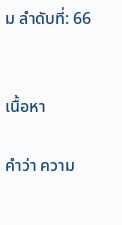ม ลำดับที่: 66


เนื้อหา

คำว่า ความ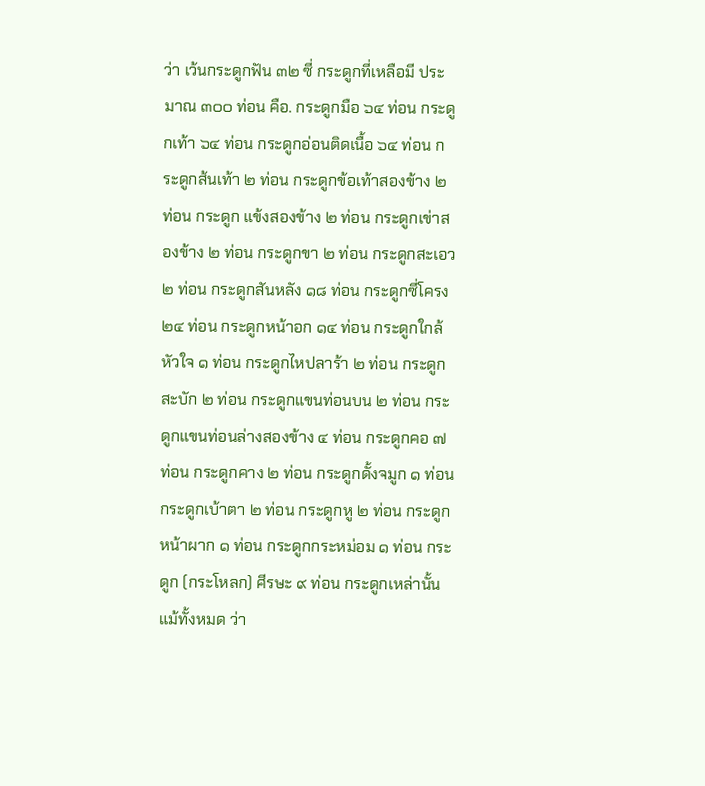ว่า เว้นกระดูกฟัน ๓๒ ซี่ กระดูกที่เหลือมี ประมาณ ๓๐๐ ท่อน คือ. กระดูกมือ ๖๔ ท่อน กระดูกเท้า ๖๔ ท่อน กระดูกอ่อนติดเนื้อ ๖๔ ท่อน กระดูกส้นเท้า ๒ ท่อน กระดูกข้อเท้าสองข้าง ๒ ท่อน กระดูก แข้งสองข้าง ๒ ท่อน กระดูกเข่าสองข้าง ๒ ท่อน กระดูกขา ๒ ท่อน กระดูกสะเอว ๒ ท่อน กระดูกสันหลัง ๑๘ ท่อน กระดูกซี่โครง ๒๔ ท่อน กระดูกหน้าอก ๑๔ ท่อน กระดูกใกล้หัวใจ ๑ ท่อน กระดูกไหปลาร้า ๒ ท่อน กระดูกสะบัก ๒ ท่อน กระดูกแขนท่อนบน ๒ ท่อน กระดูกแขนท่อนล่างสองข้าง ๔ ท่อน กระดูกคอ ๗ ท่อน กระดูกคาง ๒ ท่อน กระดูกดั้งจมูก ๑ ท่อน กระดูกเบ้าตา ๒ ท่อน กระดูกหู ๒ ท่อน กระดูกหน้าผาก ๑ ท่อน กระดูกกระหม่อม ๑ ท่อน กระดูก (กระโหลก) ศีรษะ ๙ ท่อน กระดูกเหล่านั้นแม้ทั้งหมด ว่า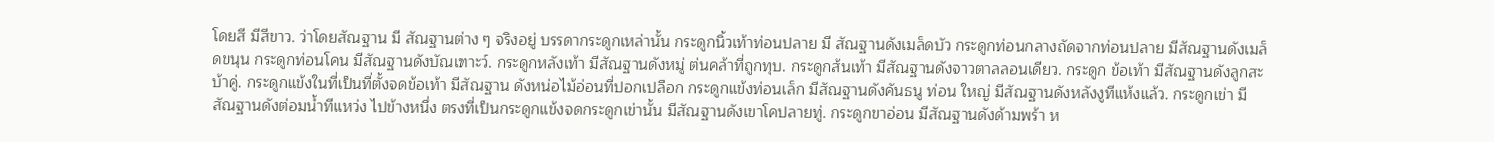โดยสี มีสีขาว. ว่าโดยสัณฐาน มี สัณฐานต่าง ๆ จริงอยู่ บรรดากระดูกเหล่านั้น กระดูกนิ้วเท้าท่อนปลาย มี สัณฐานดังเมล็ดบัว กระดูกท่อนกลางถัดจากท่อนปลาย มีสัณฐานดังเมล็ดขนุน กระดูกท่อนโคน มีสัณฐานดังบัณเฑาะว์. กระดูกหลังเท้า มีสัณฐานดังหมู่ ต่นคล้าที่ถูกทุบ. กระดูกส้นเท้า มีสัณฐานดังจาวตาลลอนเดียว. กระดูก ข้อเท้า มีสัณฐานดังลูกสะบ้าคู่. กระดูกแข้งในที่เป็นที่ตั้งจดข้อเท้า มีสัณฐาน ดังหน่อไม้อ่อนที่ปอกเปลือก กระดูกแข้งท่อนเล็ก มีสัณฐานดังคันธนู ท่อน ใหญ่ มีสัณฐานดังหลังงูทีแห้งแล้ว. กระดูกเข่า มีสัณฐานดังต่อมน้ำทีแหว่ง ไปข้างหนึ่ง ตรงที่เป็นกระดูกแข้งจดกระดูกเข่านั้น มีสัณฐานดังเขาโคปลายทู่. กระดูกขาอ่อน มีสัณฐานดังด้ามพร้า ห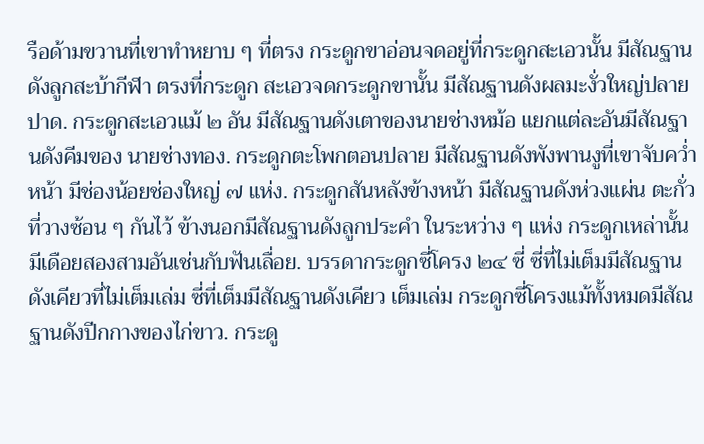รือด้ามขวานที่เขาทำหยาบ ๆ ที่ตรง กระดูกขาอ่อนจดอยู่ที่กระดูกสะเอวนั้น มีสัณฐานดังลูกสะบ้ากีฬา ตรงที่กระดูก สะเอวจดกระดูกขานั้น มีสัณฐานดังผลมะงั่วใหญ่ปลายปาด. กระดูกสะเอวแม้ ๒ อัน มีสัณฐานดังเตาของนายช่างหม้อ แยกแต่ละอันมีสัณฐานดังคีมของ นายช่างทอง. กระดูกตะโพกตอนปลาย มีสัณฐานดังพังพานงูที่เขาจับคว่ำหน้า มีช่องน้อยช่องใหญ่ ๗ แห่ง. กระดูกสันหลังข้างหน้า มีสัณฐานดังห่วงแผ่น ตะกั่วที่วางซ้อน ๆ กันไว้ ข้างนอกมีสัณฐานดังลูกประคำ ในระหว่าง ๆ แห่ง กระดูกเหล่านั้น มีเดือยสองสามอันเช่นกับฟันเลื่อย. บรรดากระดูกซี่โครง ๒๔ ซี่ ซี่ที่ไม่เต็มมีสัณฐานดังเคียวที่ไม่เต็มเล่ม ซี่ที่เต็มมีสัณฐานดังเคียว เต็มเล่ม กระดูกซี่โครงแม้ทั้งหมดมีสัณฐานดังปีกกางของไก่ขาว. กระดู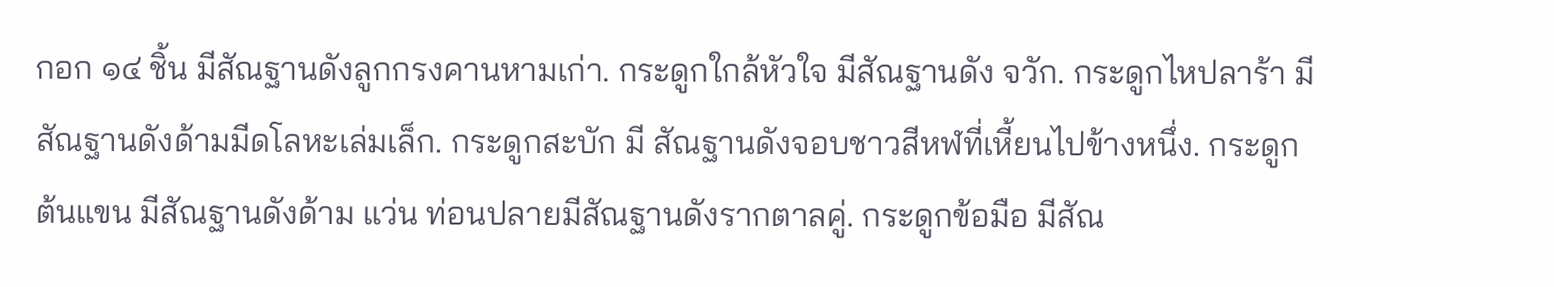กอก ๑๔ ชิ้น มีสัณฐานดังลูกกรงคานหามเก่า. กระดูกใกล้หัวใจ มีสัณฐานดัง จวัก. กระดูกไหปลาร้า มีสัณฐานดังด้ามมีดโลหะเล่มเล็ก. กระดูกสะบัก มี สัณฐานดังจอบชาวสีหฬที่เหี้ยนไปข้างหนึ่ง. กระดูกต้นแขน มีสัณฐานดังด้าม แว่น ท่อนปลายมีสัณฐานดังรากตาลคู่. กระดูกข้อมือ มีสัณ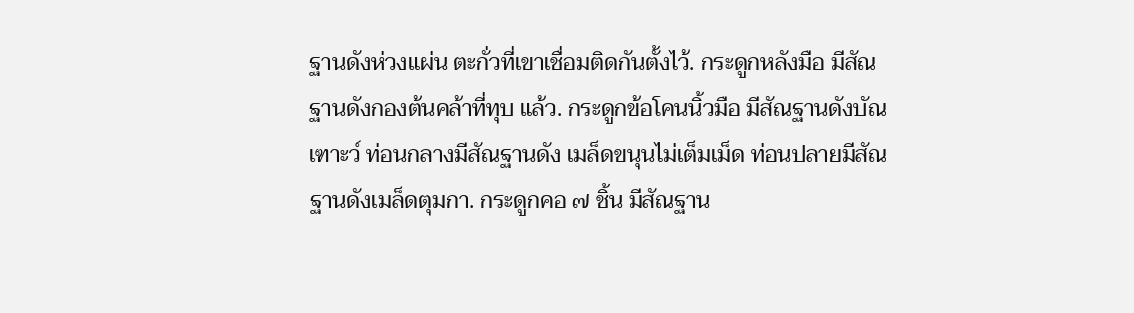ฐานดังห่วงแผ่น ตะกั่วที่เขาเชื่อมติดกันตั้งไว้. กระดูกหลังมือ มีสัณฐานดังกองต้นคล้าที่ทุบ แล้ว. กระดูกข้อโคนนิ้วมือ มีสัณฐานดังบัณเฑาะว์ ท่อนกลางมีสัณฐานดัง เมล็ดขนุนไม่เต็มเม็ด ท่อนปลายมีสัณฐานดังเมล็ดตุมกา. กระดูกคอ ๗ ชิ้น มีสัณฐาน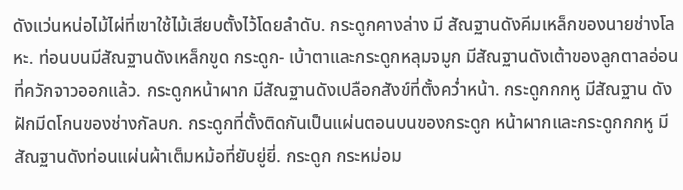ดังแว่นหน่อไม้ไผ่ที่เขาใช้ไม้เสียบตั้งไว้โดยลำดับ. กระดูกคางล่าง มี สัณฐานดังคีมเหล็กของนายช่างโลหะ. ท่อนบนมีสัณฐานดังเหล็กขูด กระดูก- เบ้าตาและกระดูกหลุมจมูก มีสัณฐานดังเต้าของลูกตาลอ่อนที่ควักจาวออกแล้ว. กระดูกหน้าผาก มีสัณฐานดังเปลือกสังข์ที่ตั้งคว่ำหน้า. กระดูกกกหู มีสัณฐาน ดังฝักมีดโกนของช่างกัลบก. กระดูกที่ตั้งติดกันเป็นแผ่นตอนบนของกระดูก หน้าผากและกระดูกกกหู มีสัณฐานดังท่อนแผ่นผ้าเต็มหม้อที่ยับยู่ยี่. กระดูก กระหม่อม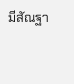มีสัณฐา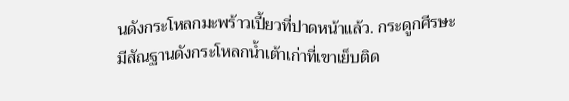นดังกระโหลกมะพร้าวเปี้ยวที่ปาดหน้าแล้ว. กระดูกศีรษะ มีสัณฐานดังกระโหลกน้ำเต้าเก่าที่เขาเย็บติด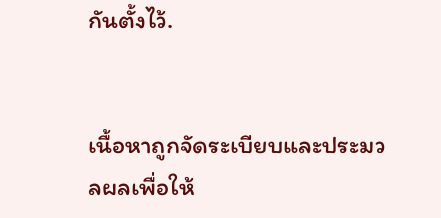กันตั้งไว้.


เนื้อหาถูกจัดระเบียบและประมวลผลเพื่อให้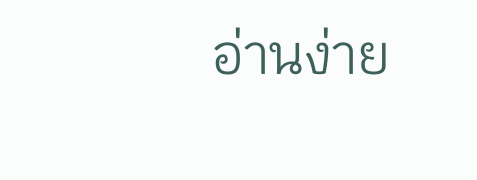อ่านง่าย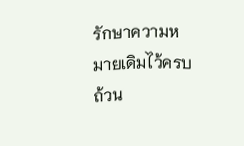รักษาความหมายเดิมไว้ครบถ้วน